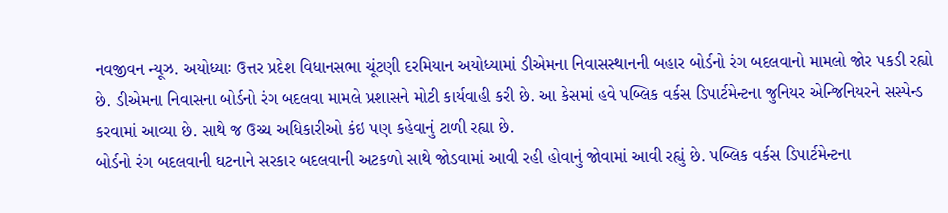નવજીવન ન્યૂઝ. અયોધ્યાઃ ઉત્તર પ્રદેશ વિધાનસભા ચૂંટણી દરમિયાન અયોધ્યામાં ડીએમના નિવાસસ્થાનની બહાર બોર્ડનો રંગ બદલવાનો મામલો જોર પકડી રહ્યો છે. ડીએમના નિવાસના બોર્ડનો રંગ બદલવા મામલે પ્રશાસને મોટી કાર્યવાહી કરી છે. આ કેસમાં હવે પબ્લિક વર્કસ ડિપાર્ટમેન્ટના જુનિયર એન્જિનિયરને સસ્પેન્ડ કરવામાં આવ્યા છે. સાથે જ ઉચ્ચ અધિકારીઓ કંઇ પણ કહેવાનું ટાળી રહ્યા છે.
બોર્ડનો રંગ બદલવાની ઘટનાને સરકાર બદલવાની અટકળો સાથે જોડવામાં આવી રહી હોવાનું જોવામાં આવી રહ્યું છે. પબ્લિક વર્કસ ડિપાર્ટમેન્ટના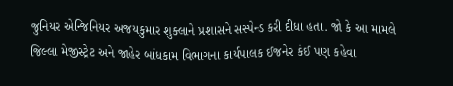જુનિયર એન્જિનિયર અજયકુમાર શુક્લાને પ્રશાસને સસ્પેન્ડ કરી દીધા હતા. જો કે આ મામલે જિલ્લા મેજીસ્ટ્રેટ અને જાહેર બાંધકામ વિભાગના કાર્યપાલક ઈજનેર કંઈ પણ કહેવા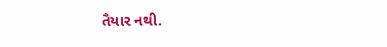તૈયાર નથી.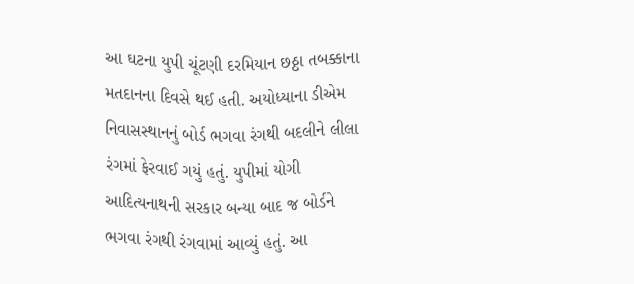આ ઘટના યુપી ચૂંટણી દરમિયાન છઠ્ઠા તબક્કાના મતદાનના દિવસે થઈ હતી. અયોધ્યાના ડીએમ નિવાસસ્થાનનું બોર્ડ ભગવા રંગથી બદલીને લીલા રંગમાં ફેરવાઈ ગયું હતું. યુપીમાં યોગી આદિત્યનાથની સરકાર બન્યા બાદ જ બોર્ડને ભગવા રંગથી રંગવામાં આવ્યું હતું. આ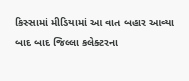કિસ્સામાં મીડિયામાં આ વાત બહાર આવ્યા બાદ બાદ જિલ્લા કલેક્ટરના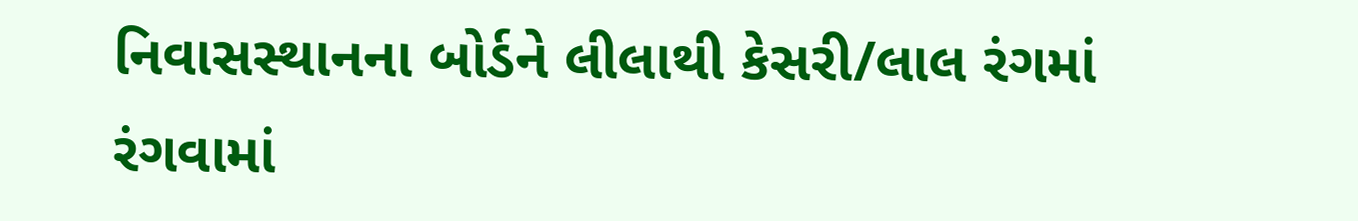નિવાસસ્થાનના બોર્ડને લીલાથી કેસરી/લાલ રંગમાં રંગવામાં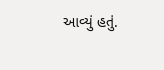આવ્યું હતું.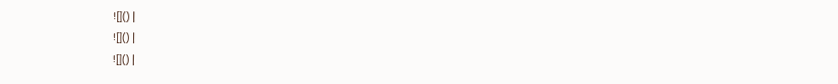![]() |
![]() |
![]() |